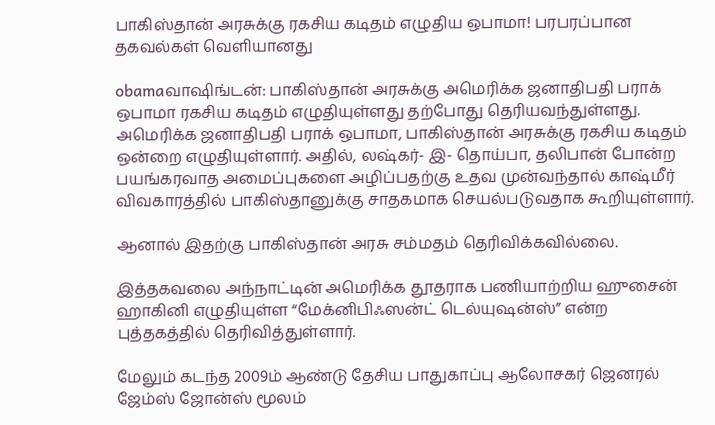பாகிஸ்தான் அரசுக்கு ரகசிய கடிதம் எழுதிய ஒபாமா! பரபரப்பான தகவல்கள் வெளியானது

obamaவாஷிங்டன்: பாகிஸ்தான் அரசுக்கு அமெரிக்க ஜனாதிபதி பராக் ஒபாமா ரகசிய கடிதம் எழுதியுள்ளது தற்போது தெரியவந்துள்ளது. அமெரிக்க ஜனாதிபதி பராக் ஒபாமா, பாகிஸ்தான் அரசுக்கு ரகசிய கடிதம் ஒன்றை எழுதியுள்ளார். அதில், லஷ்கர்- இ- தொய்பா, தலிபான் போன்ற பயங்கரவாத அமைப்புகளை அழிப்பதற்கு உதவ முன்வந்தால் காஷ்மீர் விவகாரத்தில் பாகிஸ்தானுக்கு சாதகமாக செயல்படுவதாக கூறியுள்ளார்.

ஆனால் இதற்கு பாகிஸ்தான் அரசு சம்மதம் தெரிவிக்கவில்லை.

இத்தகவலை அந்நாட்டின் அமெரிக்க தூதராக பணியாற்றிய ஹுசைன் ஹாகினி எழுதியுள்ள “மேக்னிபிஃஸன்ட் டெல்யுஷன்ஸ்” என்ற புத்தகத்தில் தெரிவித்துள்ளார்.

மேலும் கடந்த 2009ம் ஆண்டு தேசிய பாதுகாப்பு ஆலோசகர் ஜெனரல் ஜேம்ஸ் ஜோன்ஸ் மூலம்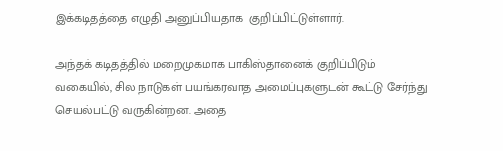இக்கடிதத்தை எழுதி அனுப்பியதாக  குறிப்பிட்டுள்ளார்.

அந்தக் கடிதத்தில் மறைமுகமாக பாகிஸ்தானைக் குறிப்பிடும் வகையில், சில நாடுகள் பயங்கரவாத அமைப்புகளுடன் கூட்டு சேர்ந்து செயல்பட்டு வருகின்றன. அதை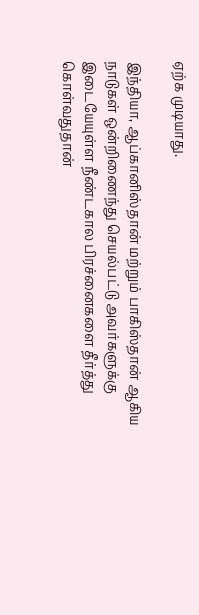ஏற்க முடியாது.

இந்தியா, ஆப்கானிஸ்தான் மற்றும் பாகிஸ்தான் ஆகிய நாடுகள் ஒன்றிணைந்து செயல்பட்டு அவர்களுக்கு இடையேயுள்ள நீண்டகால பிரச்னைகளை தீர்த்து கொள்வதுதான்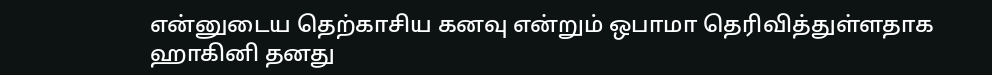என்னுடைய தெற்காசிய கனவு என்றும் ஒபாமா தெரிவித்துள்ளதாக ஹாகினி தனது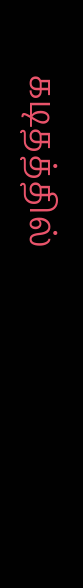கடிதத்தில்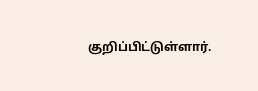குறிப்பிட்டுள்ளார்.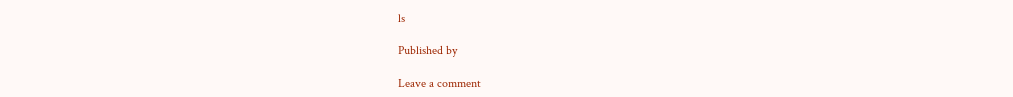ls

Published by

Leave a comment